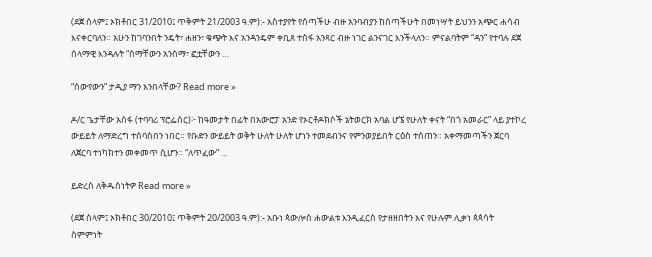(ደጀ ሰላም፤ ኦክቶበር 31/2010፤ ጥቅምት 21/2003 ዓ.ም):- አስተያየት የሰጣችሁ ብዙ አንባብያን ከሰጣችሁት በመነሣት ይህንን አጭር ሐሳብ እናቀርባለን። አሁን ከገባንበት ንዴት፣ ሐዘን፣ ቁጭት እና አንዳንዴም ቀቢጸ ተስፋ አንጻር ብዙ ነገር ልንናገር እንችላለን። ምናልባትም “ዳን” የተባሉ ደጀ ሰላማዊ እንዳሉት “ስማቸውን አንስማ፣ ፎቷቸውን …

“ሰውየውን” ታዲያ ማን እንበላቸው? Read more »

ዶ/ር ጌታቸው አሰፋ (ተባባሪ ፕሮፌሰር)፦ ከዓመታት በፊት በአውሮፓ አንድ የኦርቶዶክሶች ኔትወርክ አባል ሆኜ የሁለት ቀናት “በጎ አመራር” ላይ ያተኮረ ውይይት ለማድረግ ተሰባስበን ነበር። የቡድን ውይይት ወቅት ሁለት ሁለት ሆነን ተመደብንና የምንወያይበት ርዕስ ተሰጠን። አቀማመጣችን ጀርባ ለጀርባ ተነካክተን መቀመጥ ሲሆን። “ለጥፈው” …

ይድረስ ለቅዱስነትዎ Read more »

(ደጀ ሰላም፤ ኦክቶበር 30/2010፤ ጥቅምት 20/2003 ዓ.ም):- አቡነ ጳውሎስ ሐውልቱ እንዲፈርስ የታዘዘበትን እና የሁሉም ሊቃነ ጳጳሳት ስምምነት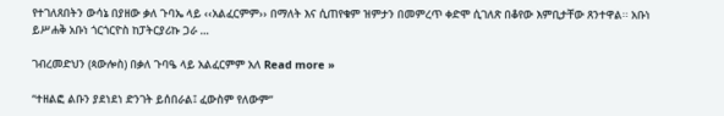የተገለጸበትን ውሳኔ በያዘው ቃለ ጉባኤ ላይ ‹‹አልፈርምም›› በማለት እና ሲጠየቁም ዝምታን በመምረጥ ቀድሞ ሲገለጽ በቆየው እምቢታቸው ጸንተዋል፡፡ አቡነ ይሥሐቅ አቡነ ጎርጎርዮስ ከፓትርያሪኩ ጋራ …

ገብረመድህን (ጳውሎስ) በቃለ ጉባዔ ላይ አልፈርምም አለ Read more »

“ተዘልፎ ልቡን ያደነደነ ድንገት ይሰበራል፤ ፈውስም የለውም”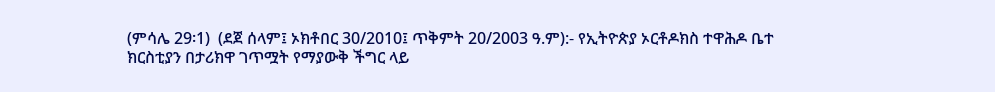(ምሳሌ 29፡1)  (ደጀ ሰላም፤ ኦክቶበር 30/2010፤ ጥቅምት 20/2003 ዓ.ም):- የኢትዮጵያ ኦርቶዶክስ ተዋሕዶ ቤተ ክርስቲያን በታሪክዋ ገጥሟት የማያውቅ ችግር ላይ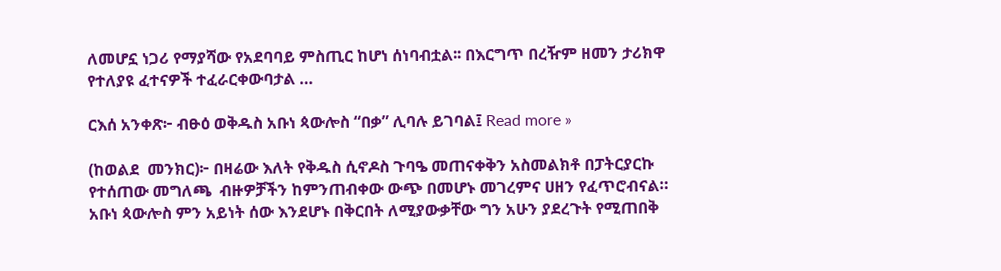ለመሆኗ ነጋሪ የማያሻው የአደባባይ ምስጢር ከሆነ ሰነባብቷል፡፡ በእርግጥ በረዥም ዘመን ታሪክዋ የተለያዩ ፈተናዎች ተፈራርቀውባታል …

ርእሰ አንቀጽ፦ ብፁዕ ወቅዱስ አቡነ ጳውሎስ “በቃ” ሊባሉ ይገባል፤ Read more »

(ከወልደ  መንክር)፦ በዛሬው እለት የቅዱስ ሲኖዶስ ጉባዔ መጠናቀቅን አስመልክቶ በፓትርያርኩ የተሰጠው መግለጫ  ብዙዎቻችን ከምንጠብቀው ውጭ በመሆኑ መገረምና ሀዘን የፈጥሮብናል። አቡነ ጳውሎስ ምን አይነት ሰው እንደሆኑ በቅርበት ለሚያውቃቸው ግን አሁን ያደረጉት የሚጠበቅ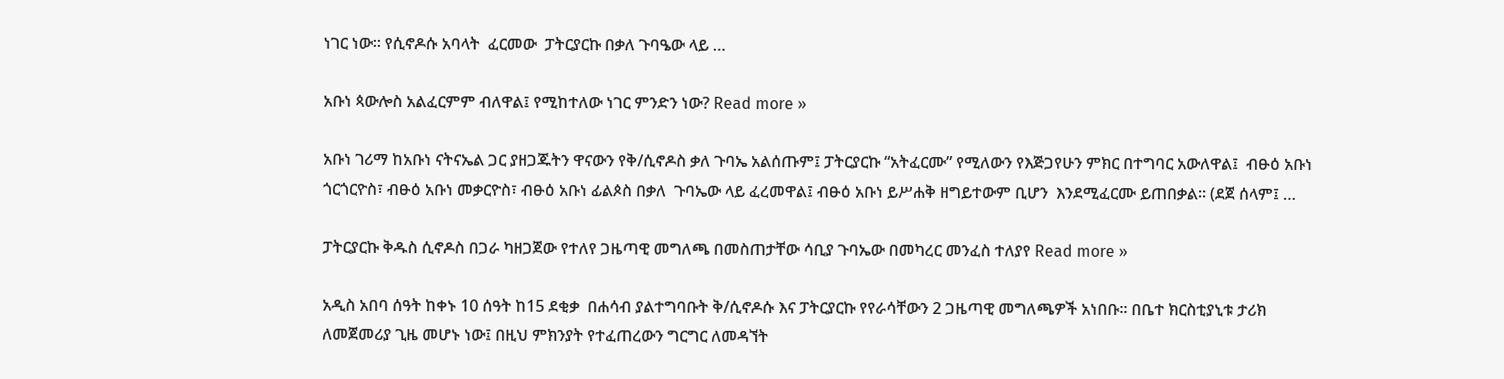ነገር ነው። የሲኖዶሱ አባላት  ፈርመው  ፓትርያርኩ በቃለ ጉባዔው ላይ …

አቡነ ጳውሎስ አልፈርምም ብለዋል፤ የሚከተለው ነገር ምንድን ነው? Read more »

አቡነ ገሪማ ከአቡነ ናትናኤል ጋር ያዘጋጁትን ዋናውን የቅ/ሲኖዶስ ቃለ ጉባኤ አልሰጡም፤ ፓትርያርኩ “አትፈርሙ” የሚለውን የእጅጋየሁን ምክር በተግባር አውለዋል፤  ብፁዕ አቡነ ጎርጎርዮስ፣ ብፁዕ አቡነ መቃርዮስ፣ ብፁዕ አቡነ ፊልጶስ በቃለ  ጉባኤው ላይ ፈረመዋል፤ ብፁዕ አቡነ ይሥሐቅ ዘግይተውም ቢሆን  እንደሚፈርሙ ይጠበቃል፡፡ (ደጀ ሰላም፤ …

ፓትርያርኩ ቅዱስ ሲኖዶስ በጋራ ካዘጋጀው የተለየ ጋዜጣዊ መግለጫ በመስጠታቸው ሳቢያ ጉባኤው በመካረር መንፈስ ተለያየ Read more »

አዲስ አበባ ሰዓት ከቀኑ 10 ሰዓት ከ15 ደቂቃ  በሐሳብ ያልተግባቡት ቅ/ሲኖዶሱ እና ፓትርያርኩ የየራሳቸውን 2 ጋዜጣዊ መግለጫዎች አነበቡ። በቤተ ክርስቲያኒቱ ታሪክ ለመጀመሪያ ጊዜ መሆኑ ነው፤ በዚህ ምክንያት የተፈጠረውን ግርግር ለመዳኘት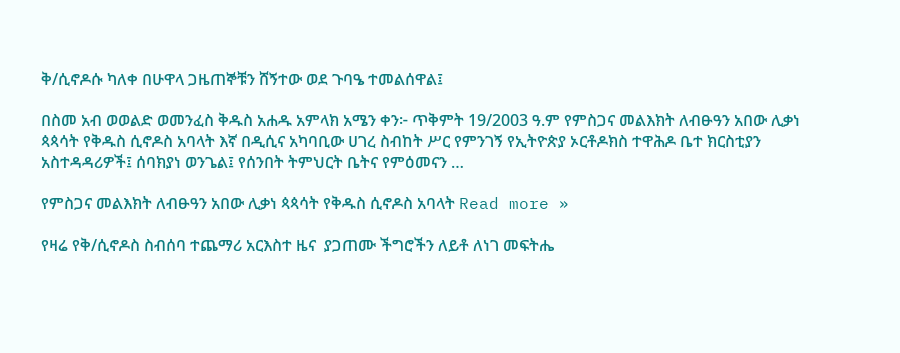ቅ/ሲኖዶሱ ካለቀ በሁዋላ ጋዜጠኞቹን ሸኝተው ወደ ጉባዔ ተመልሰዋል፤

በስመ አብ ወወልድ ወመንፈስ ቅዱስ አሐዱ አምላክ አሜን ቀን፦ ጥቅምት 19/2003 ዓ.ም የምስጋና መልእክት ለብፁዓን አበው ሊቃነ ጳጳሳት የቅዱስ ሲኖዶስ አባላት እኛ በዲሲና አካባቢው ሀገረ ስብከት ሥር የምንገኝ የኢትዮጵያ ኦርቶዶክስ ተዋሕዶ ቤተ ክርስቲያን አስተዳዳሪዎች፤ ሰባክያነ ወንጌል፤ የሰንበት ትምህርት ቤትና የምዕመናን …

የምስጋና መልእክት ለብፁዓን አበው ሊቃነ ጳጳሳት የቅዱስ ሲኖዶስ አባላት Read more »

የዛሬ የቅ/ሲኖዶስ ስብሰባ ተጨማሪ አርእስተ ዜና  ያጋጠሙ ችግሮችን ለይቶ ለነገ መፍትሔ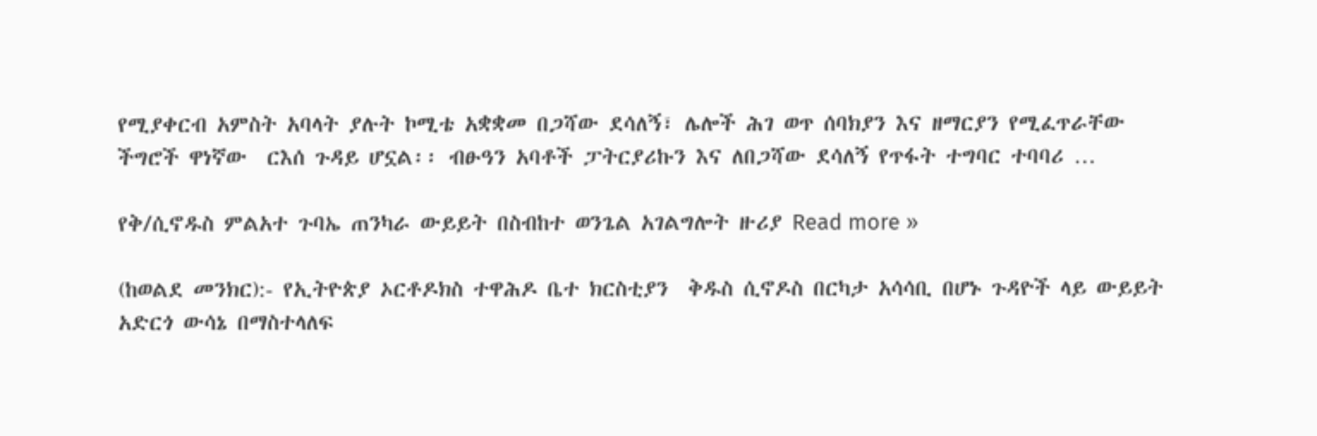የሚያቀርብ አምስት አባላት ያሉት ኮሚቴ አቋቋመ በጋሻው ደሳለኝ፣ ሌሎች ሕገ ወጥ ሰባክያን እና ዘማርያን የሚፈጥራቸው ችግሮች ዋነኛው  ርእሰ ጉዳይ ሆኗል፡፡ ብፁዓን አባቶች ፓትርያሪኩን እና ለበጋሻው ደሳለኝ የጥፋት ተግባር ተባባሪ …

የቅ/ሲኖዱስ ምልአተ ጉባኤ ጠንካራ ውይይት በስብከተ ወንጌል አገልግሎት ዙሪያ Read more »

(ከወልደ መንክር):- የኢትዮጵያ ኦርቶዶክስ ተዋሕዶ ቤተ ክርስቲያን  ቅዱስ ሲኖዶስ በርካታ አሳሳቢ በሆኑ ጉዳዮች ላይ ውይይት አድርጎ ውሳኔ በማስተላለፍ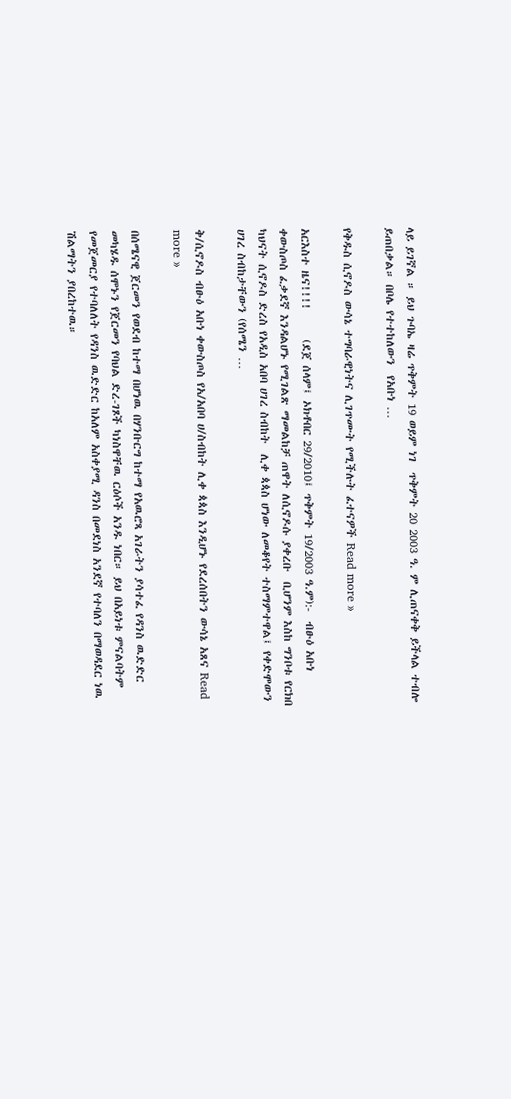ላይ ይገኛል ። ይህ ጉባኤ ዛሬ ጥቅምት 19 ወይም ነገ  ጥቅምት 20 2003 ዓ. ም ሊጠናቀቅ ይችላል ተብሎ ይጠበቃል። በቦሌ የተተከለውን  የአቡነ …

የቅዱስ ሲኖዶስ ውሳኔ ተግባራዊነትና ሊገጥሙት የሚችሉት ፈተናዎች Read more »

አርእስተ ዜና!!!!      (ደጀ ሰላም፤ ኦክቶበር 29/2010፤ ጥቅምት 19/2003 ዓ.ም):-  ብፁዕ አቡነ ቀውስጦስ ፈቃደኛ እንዳልሆኑ የሚገልጽ ማመልከቻ ጠዋት ለሲኖዶሱ ያቀረቡ  ቢሆንም እስከ ግንቦቱ የርክበ ካህናት ሲኖዶስ ድረስ የአዲስ አበባ ሀገረ ስብከት  ሊቀ ጳጳስ ሆነው ለመቆየት ተስማምተዋል፤ የቀድሞውን ሀገረ ስብከታቸውን (የሰሜን …

ቅ/ሲኖዶስ ብፁዕ አቡነ ቀውስጦስ የአ/አበባ ሀ/ስብከት ሊቀ ጳጳስ እንዲሆኑ የደረሰበትን ውሳኔ አጸና Read more »

በሰሜናዊ ጀርመን የወደብ ከተማ በሆነዉ በሃንቡርግ ከተማ የአዉሮጻ አገራትን ያሳተፈ የዳንስ ዉድድር መካሄዱ ሰሞኑን የጀርመን የባህል ድረ-ገጾች ካነስዋቸዉ ርዕሶች አንዱ ነበር። ይህ በአይነቱ ምናልባትም የመጀመርያ የተባለለት የዳንስ ዉድድር ከአለም አስቀያሚ ዳንስ በመደነስ አንደኛ የተባለን በማወዳደር ነዉ ሽልማትን ያበረከተዉ።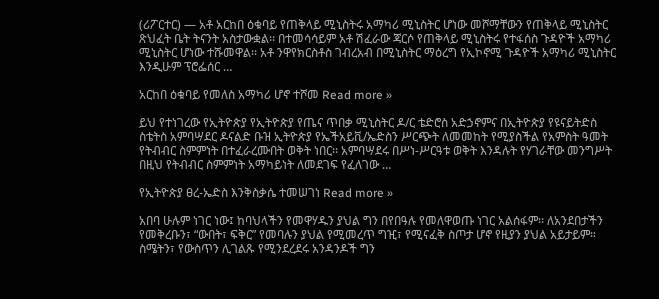(ሪፖርተር) — አቶ አርከበ ዕቁባይ የጠቅላይ ሚኒስትሩ አማካሪ ሚኒስትር ሆነው መሾማቸውን የጠቅላይ ሚኒስትር ጽህፈት ቤት ትናንት አስታውቋል፡፡ በተመሳሳይም አቶ ሽፈራው ጃርሶ የጠቅላይ ሚኒስትሩ የተፋሰስ ጉዳዮች አማካሪ ሚኒስትር ሆነው ተሹመዋል፡፡ አቶ ንዋየክርስቶስ ገብረአብ በሚኒስትር ማዕረግ የኢኮኖሚ ጉዳዮች አማካሪ ሚኒስትር እንዲሁም ፕሮፌሰር …

አርከበ ዕቁባይ የመለስ አማካሪ ሆኖ ተሾመ Read more »

ይህ የተነገረው የኢትዮጵያ የኢትዮጵያ የጤና ጥበቃ ሚኒስትር ዶ/ር ቴድሮስ አድኃኖምና በኢትዮጵያ የዩናይትድስ ስቴትስ አምባሣደር ዶናልድ ቡዝ ኢትዮጵያ የኤችአይቪ/ኤድስን ሥርጭት ለመመከት የሚያስችል የአምስት ዓመት የትብብር ስምምነት በተፈራረሙበት ወቅት ነበር፡፡ አምባሣደሩ በሥነ-ሥርዓቱ ወቅት እንዳሉት የሃገራቸው መንግሥት በዚህ የትብብር ስምምነት አማካይነት ለመደገፍ የፈለገው …

የኢትዮጵያ ፀረ-ኤድስ እንቅስቃሴ ተመሠገነ Read more »

አበባ ሁሉም ነገር ነው፤ ከባህላችን የመዋሃዱን ያህል ግን በየበዓሉ የመለዋወጡ ነገር አልሰፋም፡፡ ለአንደበታችን የመቅረቡን፣ “ውበት፣ ፍቅር” የመባሉን ያህል የሚመረጥ ግዢ፣ የሚናፈቅ ስጦታ ሆኖ የዚያን ያህል አይታይም። ስሜትን፣ የውስጥን ሊገልጹ የሚንደረደሩ አንዳንዶች ግን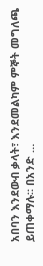አበባን እንደውብ ቃላት፣ እንደመልካም ምኞት መግለጫ ይጠቀማሉ። በአንድ …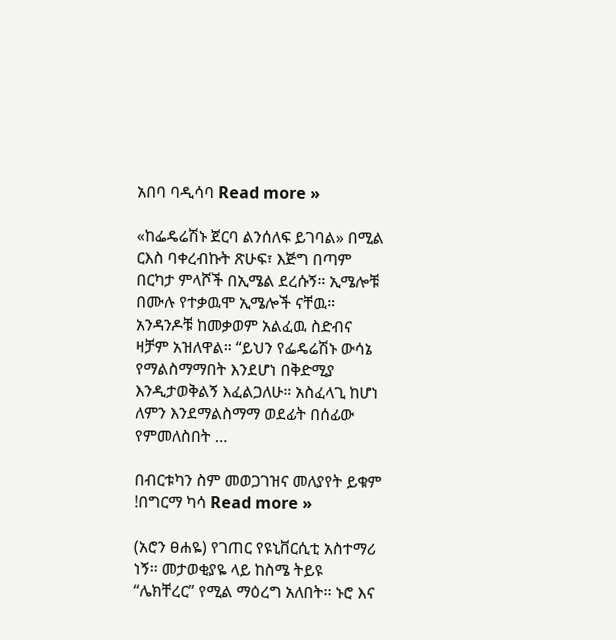አበባ ባዲሳባ Read more »

«ከፌዴሬሽኑ ጀርባ ልንሰለፍ ይገባል» በሚል ርእስ ባቀረብኩት ጽሁፍ፣ እጅግ በጣም በርካታ ምላሾች በኢሜል ደረሱኝ። ኢሜሎቹ በሙሉ የተቃዉሞ ኢሜሎች ናቸዉ። አንዳንዶቹ ከመቃወም አልፈዉ ስድብና ዛቻም አዝለዋል። “ይህን የፌዴሬሽኑ ውሳኔ የማልስማማበት እንደሆነ በቅድሚያ እንዲታወቅልኝ እፈልጋለሁ። አስፈላጊ ከሆነ ለምን እንደማልስማማ ወደፊት በሰፊው የምመለስበት …

በብርቱካን ስም መወጋገዝና መለያየት ይቁም !በግርማ ካሳ Read more »

(አሮን ፀሐዬ) የገጠር የዩኒቨርሲቲ አስተማሪ ነኝ፡፡ መታወቂያዬ ላይ ከስሜ ትይዩ “ሌክቸረር” የሚል ማዕረግ አለበት፡፡ ኑሮ እና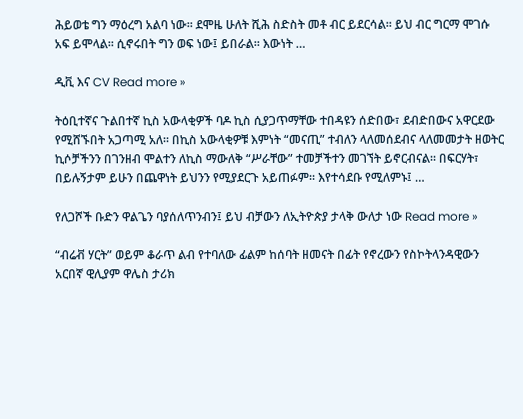ሕይወቴ ግን ማዕረግ አልባ ነው፡፡ ደሞዜ ሁለት ሺሕ ስድስት መቶ ብር ይደርሳል፡፡ ይህ ብር ግርማ ሞገሱ አፍ ይሞላል፡፡ ሲኖሩበት ግን ወፍ ነው፤ ይበራል፡፡ እውነት …

ዲቪ እና CV Read more »

ትዕቢተኛና ጉልበተኛ ኪስ አውላቂዎች ባዶ ኪስ ሲያጋጥማቸው ተበዳዩን ሰድበው፣ ደብድበውና አዋርደው የሚሸኙበት አጋጣሚ አለ። በኪስ አውላቂዎቹ እምነት “መናጢ” ተብለን ላለመሰደብና ላለመመታት ዘወትር ኪሶቻችንን በገንዘብ ሞልተን ለኪስ ማውለቅ “ሥራቸው” ተመቻችተን መገኘት ይኖርብናል። በፍርሃት፣ በይሉኝታም ይሁን በጨዋነት ይህንን የሚያደርጉ አይጠፉም። እየተሳደቡ የሚለምኑ፤ …

የለጋሾች ቡድን ዋልጌን ባያሰለጥንብን፤ ይህ ብቻውን ለኢትዮጵያ ታላቅ ውለታ ነው Read more »

“ብሬቭ ሃርት” ወይም ቆራጥ ልብ የተባለው ፊልም ከሰባት ዘመናት በፊት የኖረውን የስኮትላንዳዊውን አርበኛ ዊሊያም ዋሌስ ታሪክ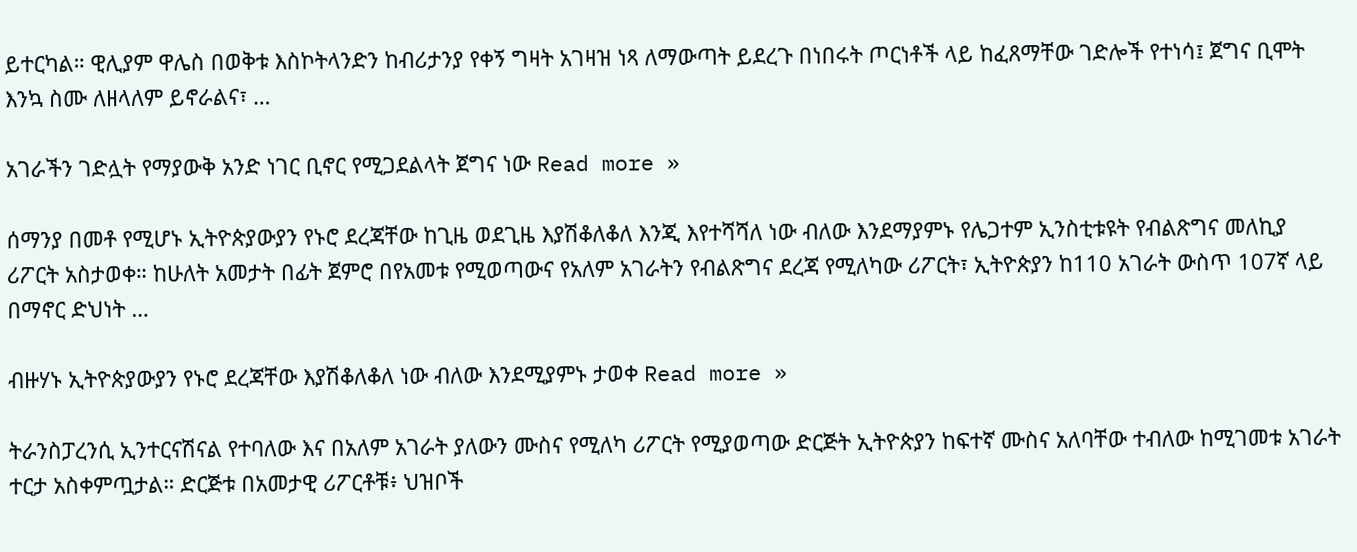ይተርካል። ዊሊያም ዋሌስ በወቅቱ እስኮትላንድን ከብሪታንያ የቀኝ ግዛት አገዛዝ ነጻ ለማውጣት ይደረጉ በነበሩት ጦርነቶች ላይ ከፈጸማቸው ገድሎች የተነሳ፤ ጀግና ቢሞት እንኳ ስሙ ለዘላለም ይኖራልና፣ …

አገራችን ገድሏት የማያውቅ አንድ ነገር ቢኖር የሚጋደልላት ጀግና ነው Read more »

ሰማንያ በመቶ የሚሆኑ ኢትዮጵያውያን የኑሮ ደረጃቸው ከጊዜ ወደጊዜ እያሽቆለቆለ እንጂ እየተሻሻለ ነው ብለው እንደማያምኑ የሌጋተም ኢንስቲቱዩት የብልጽግና መለኪያ ሪፖርት አስታወቀ። ከሁለት አመታት በፊት ጀምሮ በየአመቱ የሚወጣውና የአለም አገራትን የብልጽግና ደረጃ የሚለካው ሪፖርት፣ ኢትዮጵያን ከ110 አገራት ውስጥ 107ኛ ላይ በማኖር ድህነት …

ብዙሃኑ ኢትዮጵያውያን የኑሮ ደረጃቸው እያሽቆለቆለ ነው ብለው እንደሚያምኑ ታወቀ Read more »

ትራንስፓረንሲ ኢንተርናሽናል የተባለው እና በአለም አገራት ያለውን ሙስና የሚለካ ሪፖርት የሚያወጣው ድርጅት ኢትዮጵያን ከፍተኛ ሙስና አለባቸው ተብለው ከሚገመቱ አገራት ተርታ አስቀምጧታል። ድርጅቱ በአመታዊ ሪፖርቶቹ፥ ህዝቦች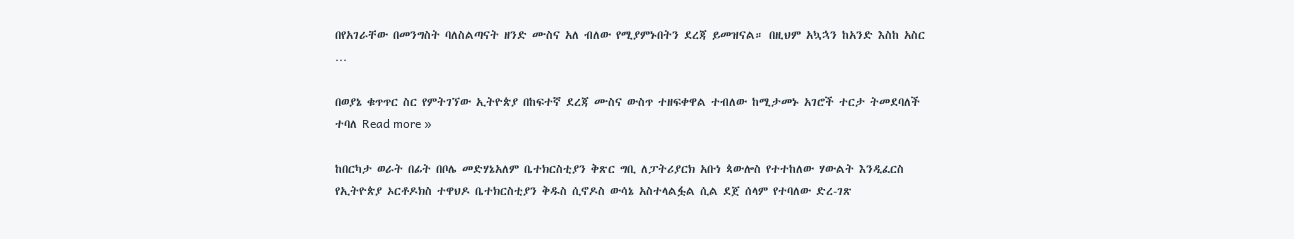በየአገራቸው በመንግስት ባለስልጣናት ዘንድ ሙስና አለ ብለው የሚያምኑበትን ደረጃ ይመዝናል። በዚህም አኳኋን ከአንድ እስከ አስር …

በወያኔ ቁጥጥር ስር የምትገኘው ኢትዮጵያ በከፍተኛ ደረጃ ሙስና ውስጥ ተዘፍቀዋል ተብለው ከሚታመኑ አገሮች ተርታ ትመደባለች ተባለ Read more »

ከበርካታ ወራት በፊት በቦሌ መድሃኔአለም ቤተክርስቲያን ቅጽር ግቢ ለፓትሪያርክ አቡነ ጳውሎስ የተተከለው ሃውልት እንዲፈርስ የኢትዮጵያ ኦርቶዶክስ ተዋህዶ ቤተክርስቲያን ቅዱስ ሲኖዶስ ውሳኔ አስተላልፏል ሲል ደጀ ሰላም የተባለው ድረ-ገጽ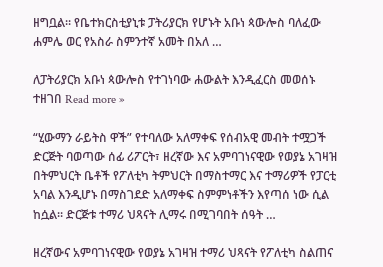ዘግቧል። የቤተክርስቲያኒቱ ፓትሪያርክ የሆኑት አቡነ ጳውሎስ ባለፈው ሐምሌ ወር የአስራ ስምንተኛ አመት በአለ …

ለፓትሪያርክ አቡነ ጳውሎስ የተገነባው ሐውልት እንዲፈርስ መወሰኑ ተዘገበ Read more »

“ሂውማን ራይትስ ዋች” የተባለው አለማቀፍ የሰብአዊ መብት ተሟጋች ድርጅት ባወጣው ሰፊ ሪፖርት፣ ዘረኛው እና አምባገነናዊው የወያኔ አገዛዝ በትምህርት ቤቶች የፖለቲካ ትምህርት በማስተማር እና ተማሪዎች የፓርቲ አባል እንዲሆኑ በማስገደድ አለማቀፍ ስምምነቶችን እየጣሰ ነው ሲል ከሷል። ድርጅቱ ተማሪ ህጻናት ሊማሩ በሚገባበት ሰዓት …

ዘረኛውና አምባገነናዊው የወያኔ አገዛዝ ተማሪ ህጻናት የፖለቲካ ስልጠና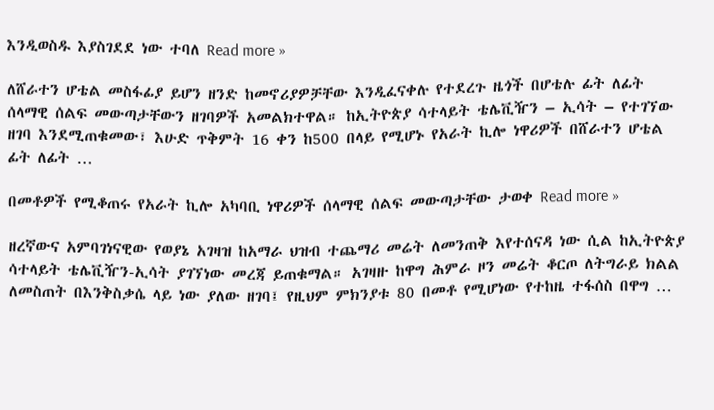እንዲወስዱ እያስገደደ ነው ተባለ Read more »

ለሸራተን ሆቴል መስፋፊያ ይሆን ዘንድ ከመኖሪያዎቻቸው እንዲፈናቀሉ የተደረጉ ዜጎች በሆቴሉ ፊት ለፊት ሰላማዊ ሰልፍ መውጣታቸውን ዘገባዎች አመልክተዋል። ከኢትዮጵያ ሳተላይት ቴሌቪዥን – ኢሳት – የተገኘው ዘገባ እንደሚጠቁመው፣ እሁድ ጥቅምት 16 ቀን ከ500 በላይ የሚሆኑ የአራት ኪሎ ነዋሪዎች በሸራተን ሆቴል ፊት ለፊት …

በመቶዎች የሚቆጠሩ የአራት ኪሎ አካባቢ ነዋሪዎች ሰላማዊ ሰልፍ መውጣታቸው ታወቀ Read more »

ዘረኛውና አምባገነናዊው የወያኔ አገዛዝ ከአማራ ህዝብ ተጨማሪ መሬት ለመንጠቅ እየተሰናዳ ነው ሲል ከኢትዮጵያ ሳተላይት ቴሌቪዥን-ኢሳት ያገኘነው መረጃ ይጠቁማል። አገዛዙ ከዋግ ሕምራ ዞን መሬት ቆርጦ ለትግራይ ክልል ለመስጠት በእንቅስቃሴ ላይ ነው ያለው ዘገባ፤ የዚህም ምክንያቱ 80 በመቶ የሚሆነው የተከዜ ተፋሰስ በዋግ …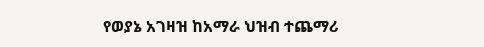የወያኔ አገዛዝ ከአማራ ህዝብ ተጨማሪ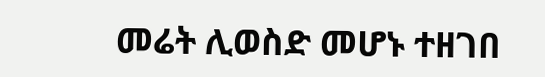መሬት ሊወስድ መሆኑ ተዘገበ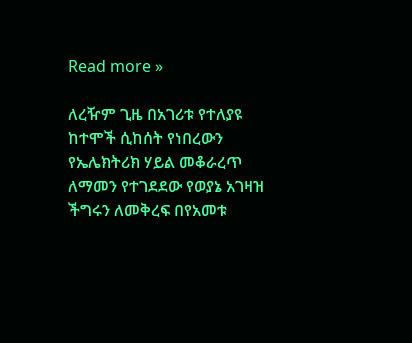Read more »

ለረዥም ጊዜ በአገሪቱ የተለያዩ ከተሞች ሲከሰት የነበረውን የኤሌክትሪክ ሃይል መቆራረጥ ለማመን የተገደደው የወያኔ አገዛዝ ችግሩን ለመቅረፍ በየአመቱ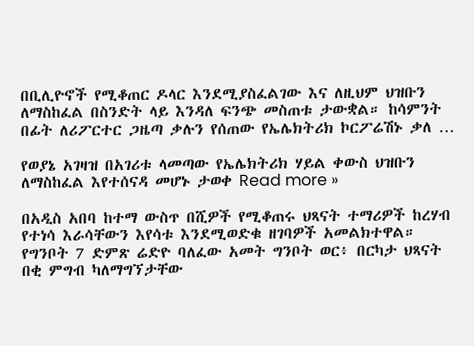በቢሊዮኖች የሚቆጠር ዶላር እንደሚያስፈልገው እና ለዚህም ህዝቡን ለማስከፈል በስንድት ላይ እንዳለ ፍንጭ መስጠቱ ታውቋል። ከሳምንት በፊት ለሪፖርተር ጋዜጣ ቃሉን የሰጠው የኤሌክትሪክ ኮርፖሬሽኑ ቃለ …

የወያኔ አገዛዝ በአገሪቱ ላመጣው የኤሌክትሪክ ሃይል ቀውስ ህዝቡን ለማስከፈል እየተሰናዳ መሆኑ ታወቀ Read more »

በአዲስ አበባ ከተማ ውስጥ በሺዎች የሚቆጠሩ ህጻናት ተማሪዎች ከረሃብ የተነሳ እራሳቸውን እየሳቱ እንደሚወድቁ ዘገባዎች አመልክተዋል። የግንቦት 7 ድምጽ ሬድዮ ባለፈው አመት ግንቦት ወር፥ በርካታ ህጻናት በቂ ምግብ ካለማግኘታቸው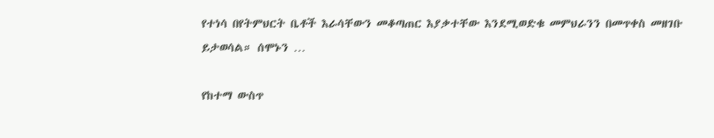የተነሳ በየትምህርት ቤቶች እራሳቸውን መቆጣጠር እያቃተቸው እንደሚወድቁ መምህራንን በመጥቀስ መዘገቡ ይታወሳል። ሰሞኑን …

የከተማ ውስጥ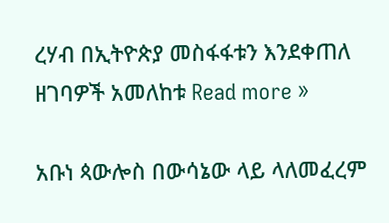ረሃብ በኢትዮጵያ መስፋፋቱን እንደቀጠለ ዘገባዎች አመለከቱ Read more »

አቡነ ጳውሎስ በውሳኔው ላይ ላለመፈረም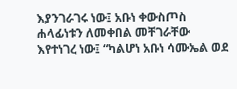እያንገራገሩ ነው፤ አቡነ ቀውስጦስ ሐላፊነቱን ለመቀበል መቸገራቸው እየተነገረ ነው፤ “ካልሆነ አቡነ ሳሙኤል ወደ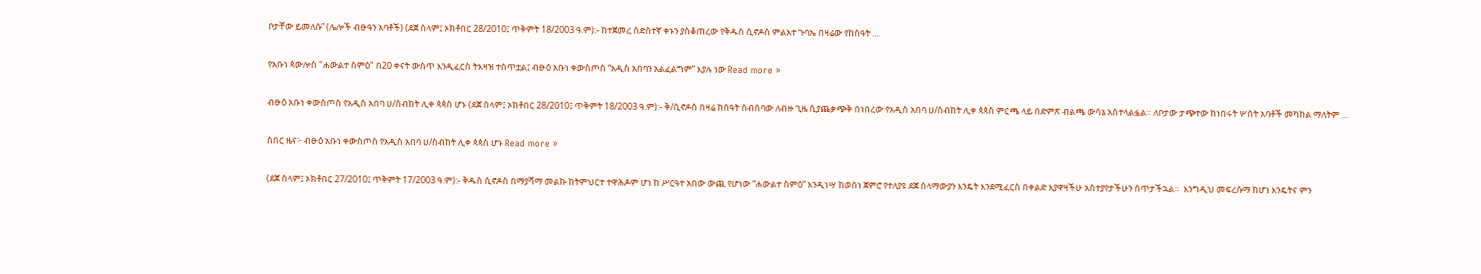ቦታቸው ይመለሱ” (ሌሎች ብፁዓን አባቶች) (ደጀ ሰላም፤ ኦክቶበር 28/2010፤ ጥቅምት 18/2003 ዓ.ም):- ከተጀመረ ስድስተኛ ቀኑን ያስቆጠረው የቅዱስ ሲኖዶስ ምልአተ ጉባኤ በዛሬው የከሰዓት …

የአቡነ ጳውሎስ "ሐውልተ ስምዕ" በ20 ቀናት ውስጥ እንዲፈርስ ትእዛዝ ተሰጥቷል፤ ብፁዕ አቡነ ቀውስጦስ “አዲስ አበባን አልፈልግም” እያሉ ነው Read more »

ብፁዕ አቡነ ቀውስጦስ የአዲስ አበባ ሀ/ስብከት ሊቀ ጳጳስ ሆኑ (ደጀ ሰላም፤ ኦክቶበር 28/2010፤ ጥቅምት 18/2003 ዓ.ም):- ቅ/ሲኖዶስ በዛሬ ከሰዓት ስብሰባው ለብዙ ጊዜ ሲያጨቃጭቅ በነበረው የአዲስ አበባ ሀ/ስብከት ሊቀ ጳጳስ ምርጫ ላይ በድምጽ ብልጫ ውሳኔ አስተላልፏል። ለቦታው ታጭተው ከነበሩት ሦስት አባቶች መካከል ማለትም …

ሰበር ዜና፦ ብፁዕ አቡነ ቀውስጦስ የአዲስ አበባ ሀ/ስብከት ሊቀ ጳጳስ ሆኑ Read more »

(ደጀ ሰላም፤ ኦክቶበር 27/2010፤ ጥቅምት 17/2003 ዓ.ም):- ቅዱስ ሲኖዶስ በማያሻማ መልኩ ከትምህርተ ተዋሕዶም ሆነ ከ ሥርዓተ አበው ውጪ የሆነው “ሐውልተ ስምዕ” እንዲነሣ ከወሰነ ጀምሮ የተለያዩ ደጀ ሰላማውያን እንዴት እንደሚፈርስ በቀልድ እያዋዛችሁ አስተያየታችሁን ሰጥታችኋል።  እንግዲህ መፍረሱማ ከሆነ እንዴትና ምን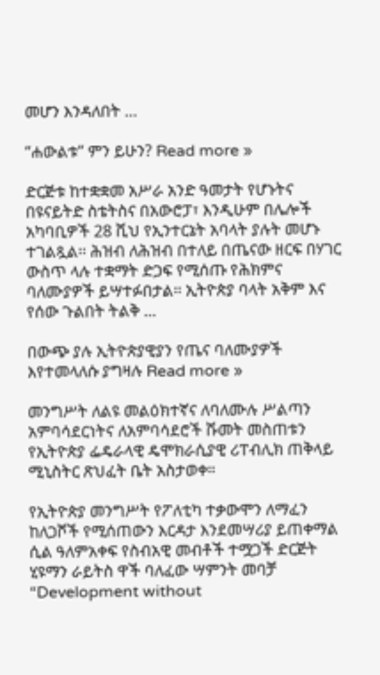መሆን እንዳለበት …

“ሐውልቱ” ምን ይሁን? Read more »

ድርጅቱ ከተቋቋመ አሥራ አንድ ዓመታት የሆኑትና በዩናይትድ ስቴትስና በአውሮፓ፣ እንዲሁም በሌሎች አካባቢዎች 28 ሺህ የኢንተርኔት አባላት ያሉት መሆኑ ተገልጿል፡፡ ሕዝብ ለሕዝብ በተለይ በጤናው ዘርፍ በሃገር ውስጥ ላሉ ተቋማት ድጋፍ የሚሰጡ የሕክምና ባለሙያዎች ይሣተፉበታል፡፡ ኢትዮጵያ ባላት አቅም እና የሰው ጉልበት ትልቅ …

በውጭ ያሉ ኢትዮጵያዊያን የጤና ባለሙያዎች እየተመላለሱ ያግዛሉ Read more »

መንግሥት ለልዩ መልዕክተኛና ለባለሙሉ ሥልጣን አምባሳደርነትና ለአምባሳደሮች ሹመት መስጠቱን የኢትዮጵያ ፌዴራላዊ ዴሞክራሲያዊ ሪፐብሊክ ጠቅላይ ሚኒስትር ጽህፈት ቤት አስታወቀ።

የኢትዮጵያ መንግሥት የፖለቲካ ተቃውሞን ለማፈን ከለጋሾች የሚሰጠውን እርዳታ እንደመሣሪያ ይጠቀማል ሲል ዓለምአቀፍ የስብአዊ መብቶች ተሟጋች ድርጅት ሂዩማን ራይትስ ዋች ባለፈው ሣምንት መባቻ “Development without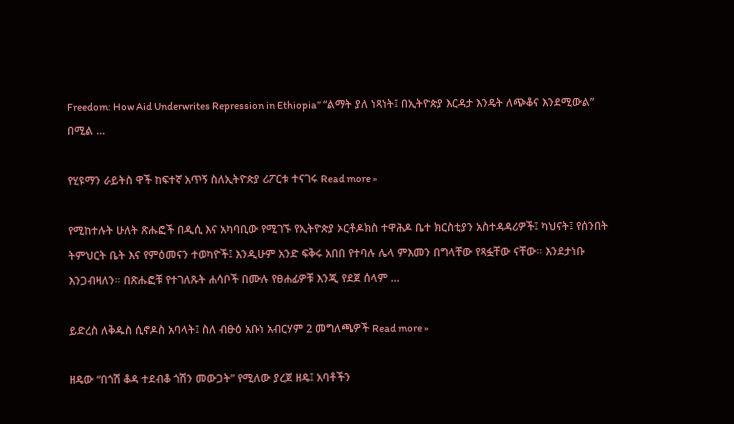Freedom: How Aid Underwrites Repression in Ethiopia” “ልማት ያለ ነጻነት፤ በኢትዮጵያ እርዳታ እንዴት ለጭቆና እንደሚውል” በሚል …

የሂዩማን ራይትስ ዋች ከፍተኛ አጥኝ ስለኢትዮጵያ ሪፖርቱ ተናገሩ Read more »

የሚከተሉት ሁለት ጽሑፎች በዲሲ እና አካባቢው የሚገኙ የኢትዮጵያ ኦርቶዶክስ ተዋሕዶ ቤተ ክርስቲያን አስተዳዳሪዎች፤ ካህናት፤ የሰንበት ትምህርት ቤት እና የምዕመናን ተወካዮች፤ እንዲሁም አንድ ፍቅሩ አበበ የተባሉ ሌላ ምእመን በግላቸው የጻፏቸው ናቸው። እንደታነቡ እንጋብዛለን። በጽሑፎቹ የተገለጹት ሐሳቦች በሙሉ የፀሐፊዎቹ እንጂ የደጀ ሰላም …

ይድረስ ለቅዱስ ሲኖዶስ አባላት፤ ስለ ብፁዕ አቡነ አብርሃም 2 መግለጫዎች Read more »

ዘዴው “በጎሽ ቆዳ ተደብቆ ጎሽን መውጋት” የሚለው ያረጀ ዘዴ፤ አባቶችን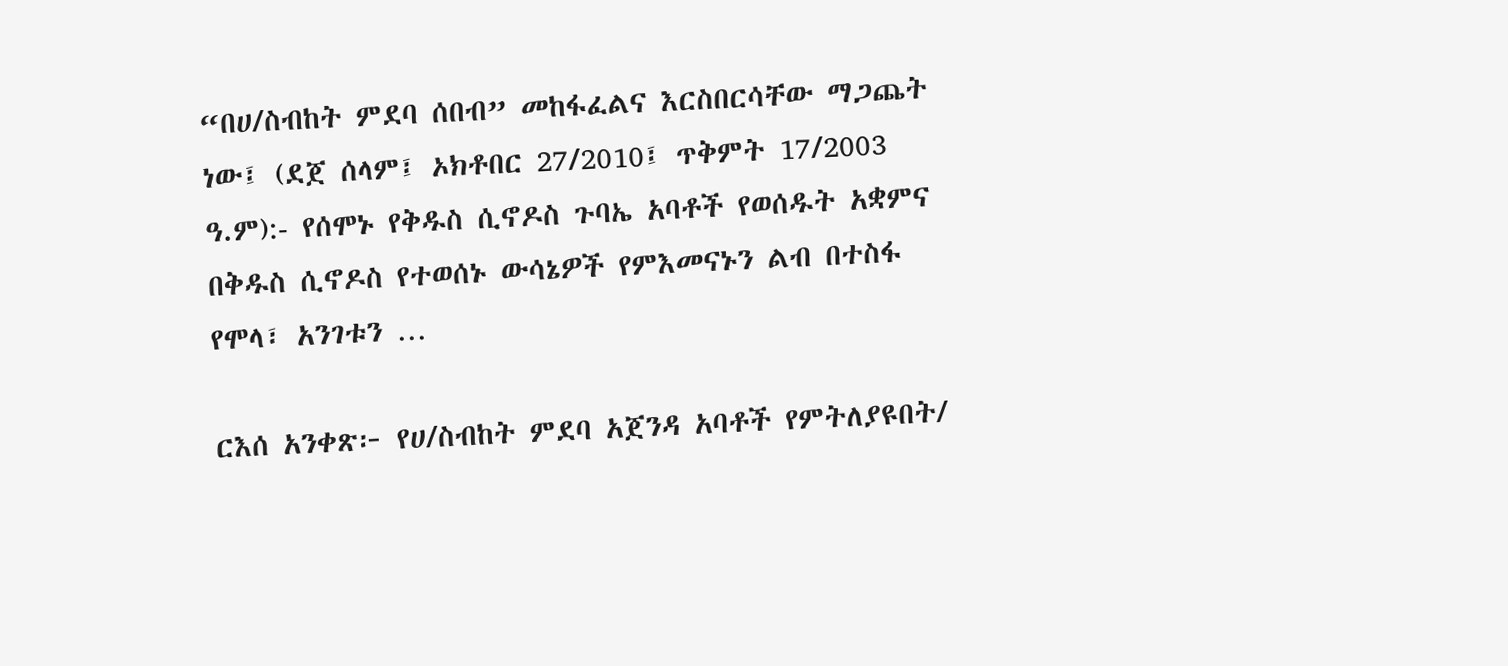“በሀ/ስብከት ምደባ ሰበብ” መከፋፈልና እርስበርሳቸው ማጋጨት ነው፤ (ደጀ ሰላም፤ ኦክቶበር 27/2010፤ ጥቅምት 17/2003 ዓ.ም):- የሰሞኑ የቅዱስ ሲኖዶስ ጉባኤ አባቶች የወሰዱት አቋምና በቅዱስ ሲኖዶስ የተወሰኑ ውሳኔዎች የምእመናኑን ልብ በተስፋ የሞላ፣ አንገቱን …

ርእሰ አንቀጽ፦ የሀ/ስብከት ምደባ አጀንዳ አባቶች የምትለያዩበት/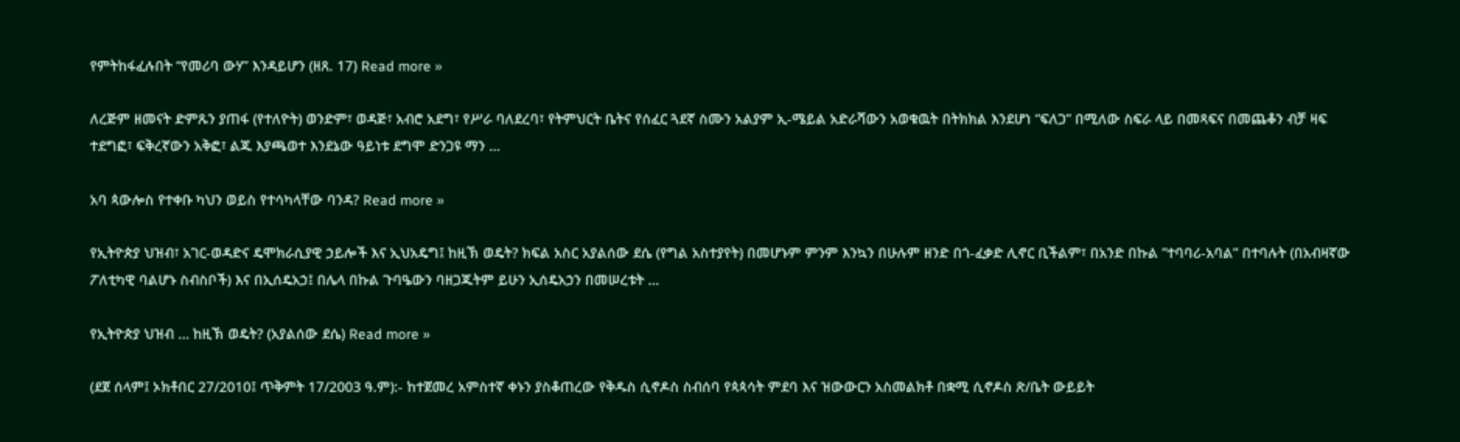የምትከፋፈሉበት “የመሪባ ውሃ” እንዳይሆን (ዘጸ. 17) Read more »

ለረጅም ዘመናት ድምጹን ያጠፋ (የተለዮት) ወንድም፣ ወዳጅ፣ አብሮ አደግ፣ የሥራ ባለደረባ፣ የትምህርት ቤትና የሰፈር ጓደኛ ስሙን አልያም ኢ-ሜይል አድራሻውን አወቁዉት በትክክል እንደሆነ “ፍለጋ” በሚለው ስፍራ ላይ በመጻፍና በመጨቆን ብቻ ዛፍ ተደግፎ፣ ፍቅረኛውን አቅፎ፣ ልጁ እያጫወተ እንደኔው ዓይነቱ ደግሞ ድንጋዩ ማን …

አባ ጳውሎስ የተቀቡ ካህን ወይስ የተሳካላቸው ባንዳ? Read more »

የኢትዮጵያ ህዝብ፣ አገር-ወዳድና ዴሞክራሲያዊ ኃይሎች እና ኢህአዴግ፤ ከዚኽ ወዴት? ክፍል አስር አያልሰው ደሴ (የግል አስተያየት) በመሆኑም ምንም እንኳን በሁሉም ዘንድ በጎ-ፈቃድ ሊኖር ቢችልም፣ በአንድ በኩል ”ተባባሪ-አባል” በተባሉት (በአብዛኛው ፖለቲካዊ ባልሆኑ ስብስቦች) እና በኢሰዴአኃ፤ በሌላ በኩል ጉባዔውን ባዘጋጁትም ይሁን ኢሰዴአኃን በመሠረቱት …

የኢትዮጵያ ህዝብ … ከዚኽ ወዴት? (አያልሰው ደሴ) Read more »

(ደጀ ሰላም፤ ኦክቶበር 27/2010፤ ጥቅምት 17/2003 ዓ.ም):- ከተጀመረ አምስተኛ ቀኑን ያስቆጠረው የቅዱስ ሲኖዶስ ስብሰባ የጳጳሳት ምደባ እና ዝውውርን አስመልክቶ በቋሚ ሲኖዶስ ጽ/ቤት ውይይት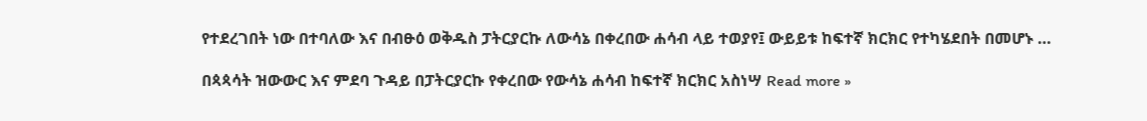የተደረገበት ነው በተባለው እና በብፁዕ ወቅዱስ ፓትርያርኩ ለውሳኔ በቀረበው ሐሳብ ላይ ተወያየ፤ ውይይቱ ከፍተኛ ክርክር የተካሄደበት በመሆኑ …

በጳጳሳት ዝውውር እና ምደባ ጉዳይ በፓትርያርኩ የቀረበው የውሳኔ ሐሳብ ከፍተኛ ክርክር አስነሣ Read more »